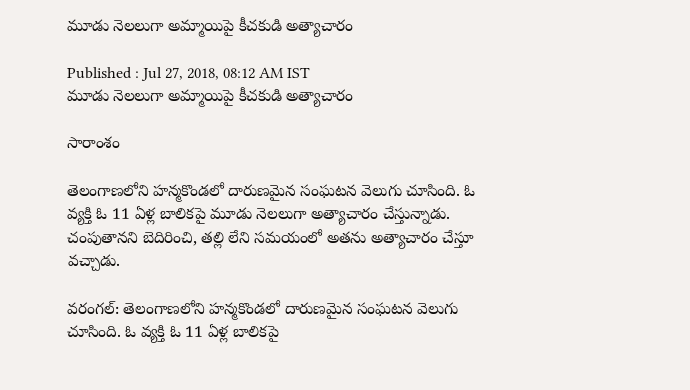మూడు నెలలుగా అమ్మాయిపై కీచకుడి అత్యాచారం

Published : Jul 27, 2018, 08:12 AM IST
మూడు నెలలుగా అమ్మాయిపై కీచకుడి అత్యాచారం

సారాంశం

తెలంగాణలోని హన్మకొండలో దారుణమైన సంఘటన వెలుగు చూసింది. ఓ వ్యక్తి ఓ 11 ఏళ్ల బాలికపై మూడు నెలలుగా అత్యాచారం చేస్తున్నాడు. చంపుతానని బెదిరించి, తల్లి లేని సమయంలో అతను అత్యాచారం చేస్తూ వచ్చాడు.

వరంగల్: తెలంగాణలోని హన్మకొండలో దారుణమైన సంఘటన వెలుగు చూసింది. ఓ వ్యక్తి ఓ 11 ఏళ్ల బాలికపై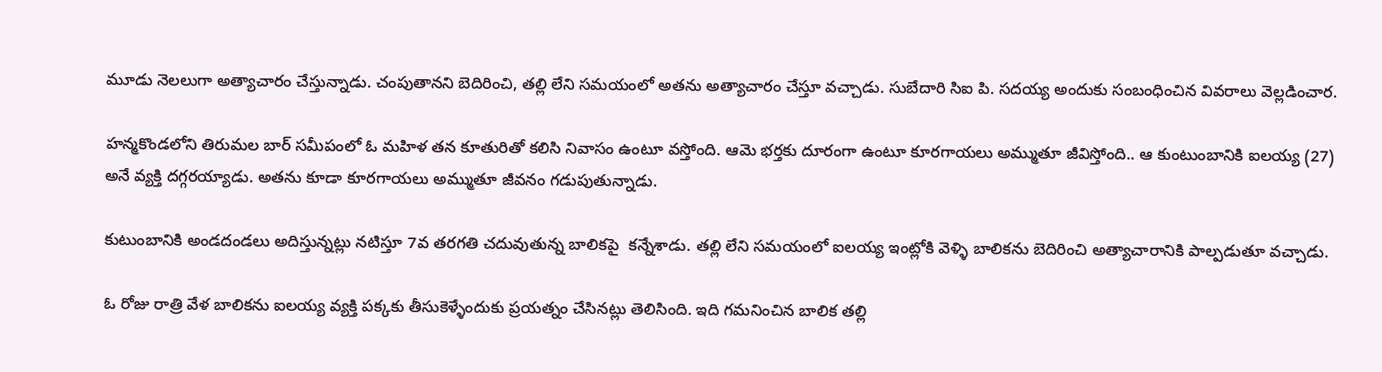మూడు నెలలుగా అత్యాచారం చేస్తున్నాడు. చంపుతానని బెదిరించి, తల్లి లేని సమయంలో అతను అత్యాచారం చేస్తూ వచ్చాడు. సుబేదారి సిఐ పి. సదయ్య అందుకు సంబంధించిన వివరాలు వెల్లడించార.

హన్మకొండలోని తిరుమల బార్‌ సమీపంలో ఓ మహిళ తన కూతురితో కలిసి నివాసం ఉంటూ వస్తోంది. ఆమె భర్తకు దూరంగా ఉంటూ కూరగాయలు అమ్ముతూ జీవిస్తోంది.. ఆ కుంటుంబానికి ఐలయ్య (27) అనే వ్యక్తి దగ్గరయ్యాడు. అతను కూడా కూరగాయలు అమ్ముతూ జీవనం గడుపుతున్నాడు.

కుటుంబానికి అండదండలు అదిస్తున్నట్లు నటిస్తూ 7వ తరగతి చదువుతున్న బాలికపై  కన్నేశాడు. తల్లి లేని సమయంలో ఐలయ్య ఇంట్లోకి వెళ్ళి బాలికను బెదిరించి అత్యాచారానికి పాల్పడుతూ వచ్చాడు.

ఓ రోజు రాత్రి వేళ బాలికను ఐలయ్య వ్యక్తి పక్కకు తీసుకెళ్ళేందుకు ప్రయత్నం చేసినట్లు తెలిసింది. ఇది గమనించిన బాలిక తల్లి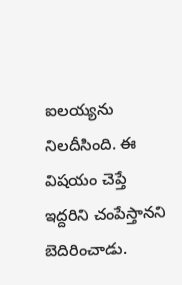ఐలయ్యను నిలదీసింది. ఈ విషయం చెప్తే ఇద్దరిని చంపేస్తానని బెదిరించాడు.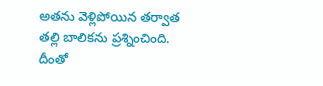అతను వెళ్లిపోయిన తర్వాత తల్లి బాలికను ప్రశ్నించింది. దీంతో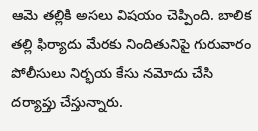ఆమె తల్లికి అసలు విషయం చెప్పింది. బాలిక తల్లి ఫిర్యాదు మేరకు నిందితునిపై గురువారం పోలీసులు నిర్భయ కేసు నమోదు చేసి దర్యాప్తు చేస్తున్నారు.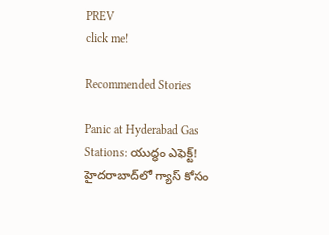PREV
click me!

Recommended Stories

Panic at Hyderabad Gas Stations: యుద్ధం ఎఫెక్ట్! హైదరాబాద్‌లో గ్యాస్ కోసం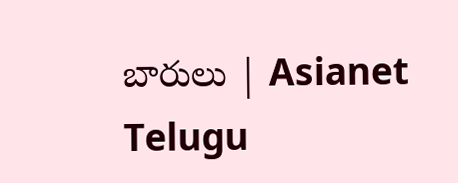బారులు | Asianet Telugu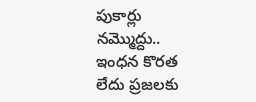పుకార్లు నమ్మొద్దు.. ఇంధన కొరత లేదు ప్రజలకు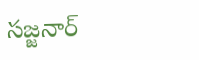సజ్జనార్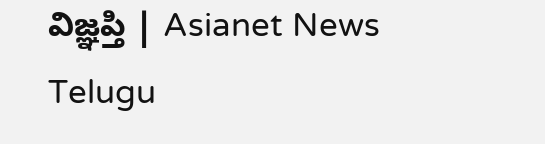విజ్ఞప్తి | Asianet News Telugu